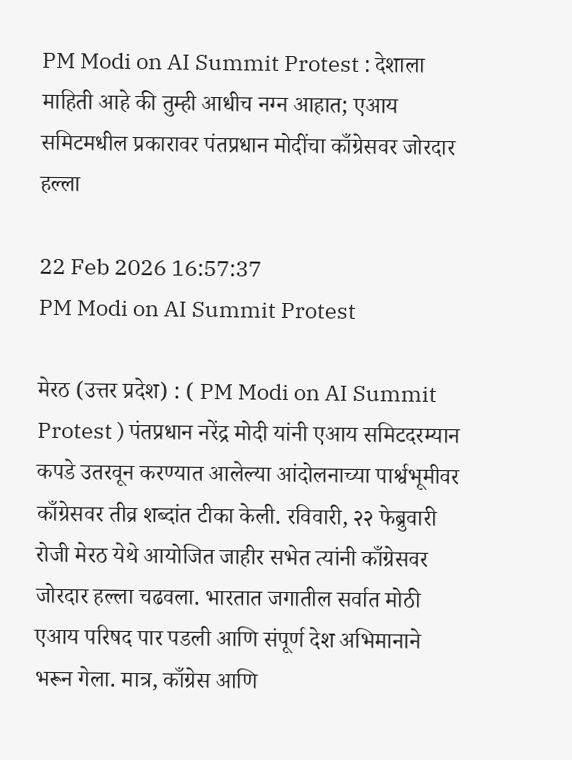PM Modi on AI Summit Protest : देशाला माहिती आहे की तुम्ही आधीच नग्न आहात; एआय समिटमधील प्रकारावर पंतप्रधान मोदींचा काँग्रेसवर जोरदार हल्ला

22 Feb 2026 16:57:37
PM Modi on AI Summit Protest

मेरठ (उत्तर प्रदेश) : ( PM Modi on AI Summit Protest ) पंतप्रधान नरेंद्र मोदी यांनी एआय समिटदरम्यान कपडे उतरवून करण्यात आलेल्या आंदोलनाच्या पार्श्वभूमीवर काँग्रेसवर तीव्र शब्दांत टीका केली. रविवारी, २२ फेब्रुवारी रोजी मेरठ येथे आयोजित जाहीर सभेत त्यांनी काँग्रेसवर जोरदार हल्ला चढवला. भारतात जगातील सर्वात मोठी एआय परिषद पार पडली आणि संपूर्ण देश अभिमानाने भरून गेला. मात्र, काँग्रेस आणि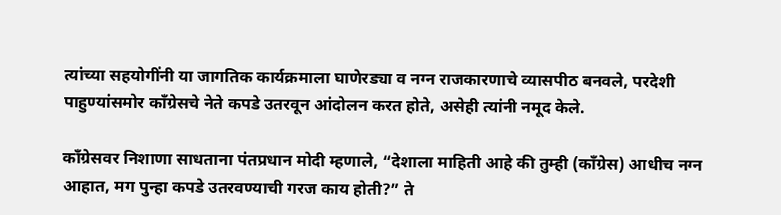त्यांच्या सहयोगींनी या जागतिक कार्यक्रमाला घाणेरड्या व नग्न राजकारणाचे व्यासपीठ बनवले, परदेशी पाहुण्यांसमोर काँग्रेसचे नेते कपडे उतरवून आंदोलन करत होते, असेही त्यांनी नमूद केले.

काँग्रेसवर निशाणा साधताना पंतप्रधान मोदी म्हणाले, “देशाला माहिती आहे की तुम्ही (काँग्रेस) आधीच नग्न आहात, मग पुन्हा कपडे उतरवण्याची गरज काय होती?” ते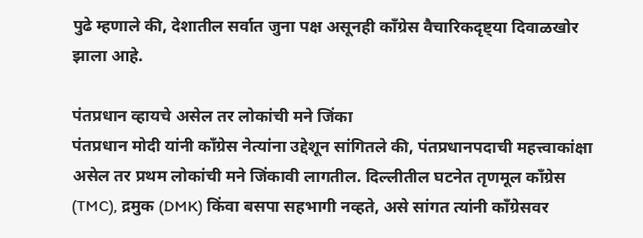पुढे म्हणाले की, देशातील सर्वात जुना पक्ष असूनही काँग्रेस वैचारिकदृष्ट्या दिवाळखोर झाला आहे.

पंतप्रधान व्हायचे असेल तर लोकांची मने जिंका
पंतप्रधान मोदी यांनी काँग्रेस नेत्यांना उद्देशून सांगितले की, पंतप्रधानपदाची महत्त्वाकांक्षा असेल तर प्रथम लोकांची मने जिंकावी लागतील. दिल्लीतील घटनेत तृणमूल काँग्रेस (TMC), द्रमुक (DMK) किंवा बसपा सहभागी नव्हते, असे सांगत त्यांनी काँग्रेसवर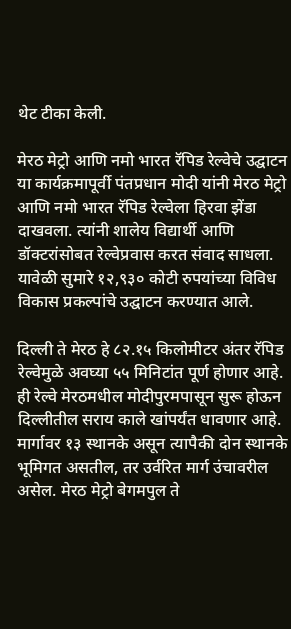थेट टीका केली.

मेरठ मेट्रो आणि नमो भारत रॅपिड रेल्वेचे उद्घाटन
या कार्यक्रमापूर्वी पंतप्रधान मोदी यांनी मेरठ मेट्रो आणि नमो भारत रॅपिड रेल्वेला हिरवा झेंडा दाखवला. त्यांनी शालेय विद्यार्थी आणि डॉक्टरांसोबत रेल्वेप्रवास करत संवाद साधला. यावेळी सुमारे १२,९३० कोटी रुपयांच्या विविध विकास प्रकल्पांचे उद्घाटन करण्यात आले.

दिल्ली ते मेरठ हे ८२.१५ किलोमीटर अंतर रॅपिड रेल्वेमुळे अवघ्या ५५ मिनिटांत पूर्ण होणार आहे. ही रेल्वे मेरठमधील मोदीपुरमपासून सुरू होऊन दिल्लीतील सराय काले खांपर्यंत धावणार आहे. मार्गावर १३ स्थानके असून त्यापैकी दोन स्थानके भूमिगत असतील, तर उर्वरित मार्ग उंचावरील असेल. मेरठ मेट्रो बेगमपुल ते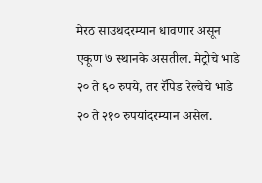मेरठ साउथदरम्यान धावणार असून एकूण ७ स्थानके असतील. मेट्रोचे भाडे २० ते ६० रुपये, तर रॅपिड रेल्वेचे भाडे २० ते २१० रुपयांदरम्यान असेल.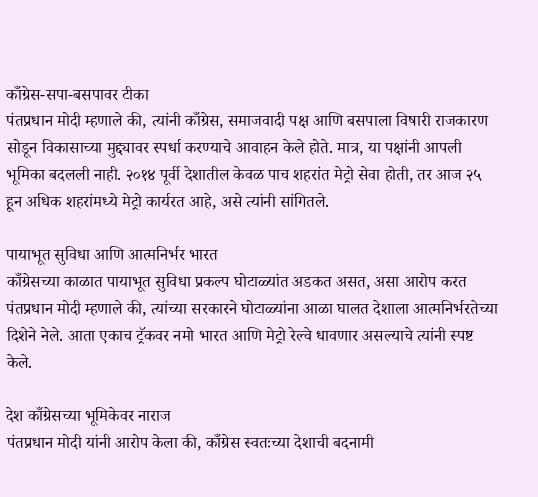काँग्रेस-सपा-बसपावर टीका
पंतप्रधान मोदी म्हणाले की, त्यांनी काँग्रेस, समाजवादी पक्ष आणि बसपाला विषारी राजकारण सोडून विकासाच्या मुद्द्यावर स्पर्धा करण्याचे आवाहन केले होते. मात्र, या पक्षांनी आपली भूमिका बदलली नाही. २०१४ पूर्वी देशातील केवळ पाच शहरांत मेट्रो सेवा होती, तर आज २५ हून अधिक शहरांमध्ये मेट्रो कार्यरत आहे, असे त्यांनी सांगितले.

पायाभूत सुविधा आणि आत्मनिर्भर भारत
काँग्रेसच्या काळात पायाभूत सुविधा प्रकल्प घोटाळ्यांत अडकत असत, असा आरोप करत पंतप्रधान मोदी म्हणाले की, त्यांच्या सरकारने घोटाळ्यांना आळा घालत देशाला आत्मनिर्भरतेच्या दिशेने नेले. आता एकाच ट्रॅकवर नमो भारत आणि मेट्रो रेल्वे धावणार असल्याचे त्यांनी स्पष्ट केले.

देश काँग्रेसच्या भूमिकेवर नाराज
पंतप्रधान मोदी यांनी आरोप केला की, काँग्रेस स्वतःच्या देशाची बदनामी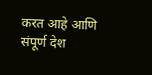करत आहे आणि संपूर्ण देश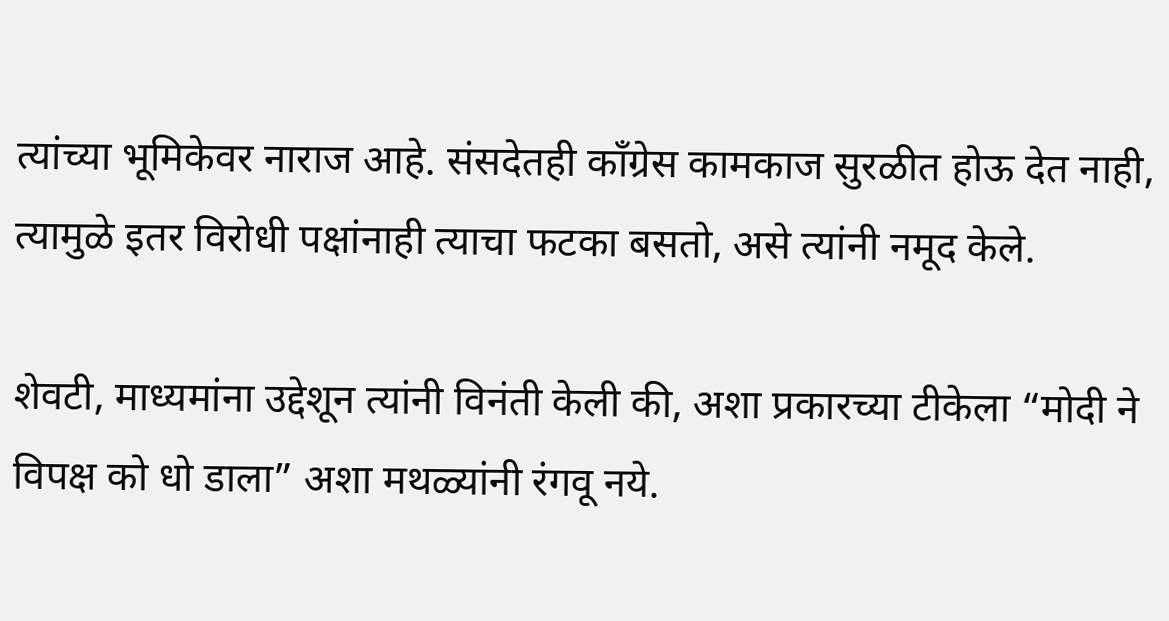त्यांच्या भूमिकेवर नाराज आहे. संसदेतही काँग्रेस कामकाज सुरळीत होऊ देत नाही, त्यामुळे इतर विरोधी पक्षांनाही त्याचा फटका बसतो, असे त्यांनी नमूद केले.

शेवटी, माध्यमांना उद्देशून त्यांनी विनंती केली की, अशा प्रकारच्या टीकेला “मोदी ने विपक्ष को धो डाला” अशा मथळ्यांनी रंगवू नये.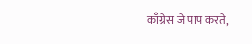काँग्रेस जे पाप करते,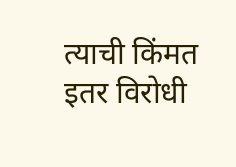त्याची किंमत इतर विरोधी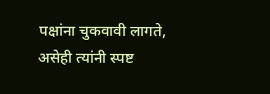पक्षांना चुकवावी लागते, असेही त्यांनी स्पष्ट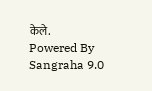केले.
Powered By Sangraha 9.0